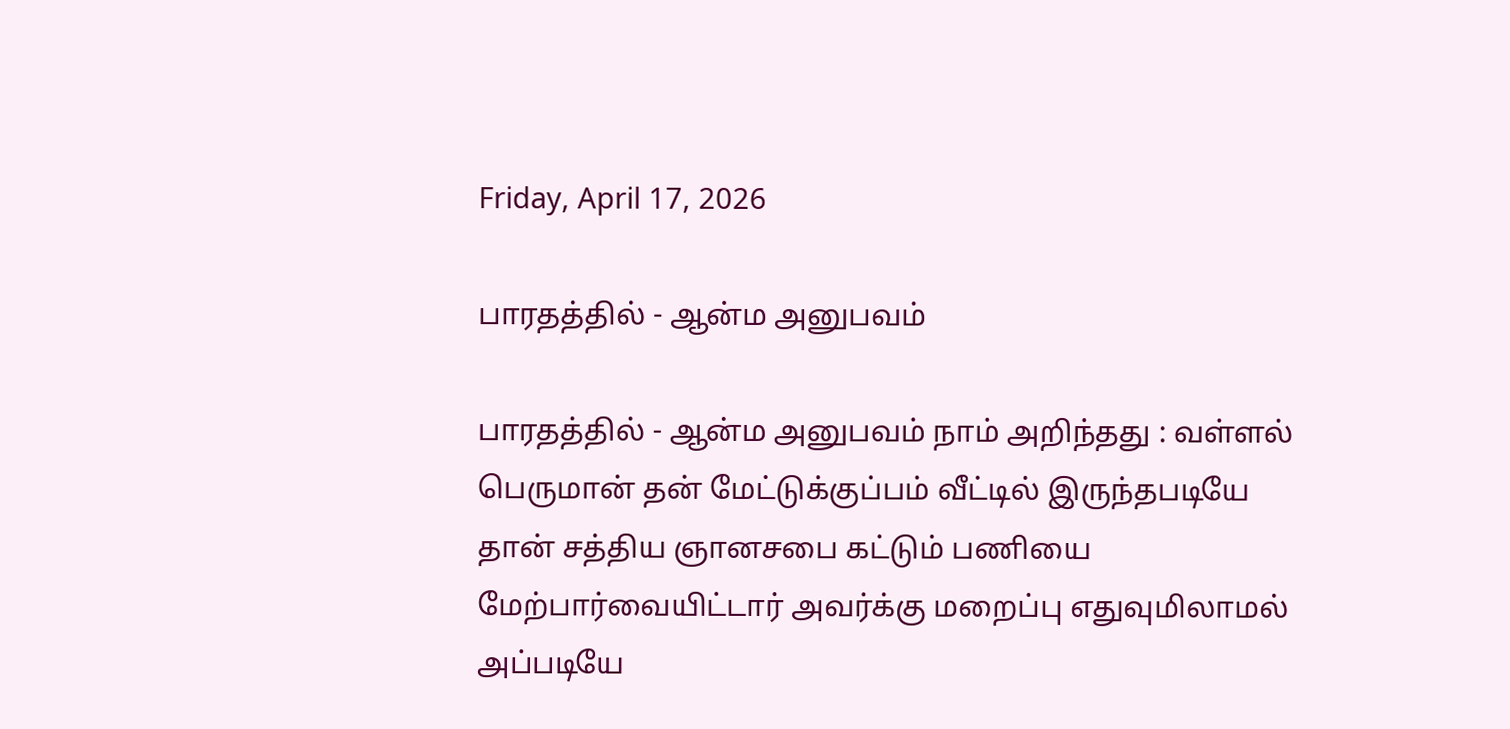Friday, April 17, 2026

பாரதத்தில் - ஆன்ம அனுபவம்

பாரதத்தில் - ஆன்ம அனுபவம் நாம் அறிந்தது : வள்ளல் பெருமான் தன் மேட்டுக்குப்பம் வீட்டில் இருந்தபடியே தான் சத்திய ஞானசபை கட்டும் பணியை மேற்பார்வையிட்டார் அவர்க்கு மறைப்பு எதுவுமிலாமல் அப்படியே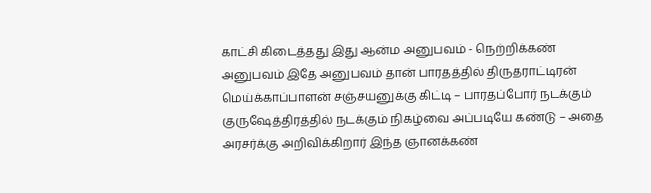காட்சி கிடைத்தது இது ஆன்ம அனுபவம் - நெற்றிக்கண் அனுபவம் இதே அனுபவம் தான் பாரதத்தில் திருதராட்டிரன் மெய்க்காப்பாளன் சஞ்சயனுக்கு கிட்டி – பாரதப்போர் நடக்கும் குருஷேத்திரத்தில் நடக்கும் நிகழ்வை அப்படியே கண்டு – அதை அரசர்க்கு அறிவிக்கிறார் இந்த ஞானக்கண்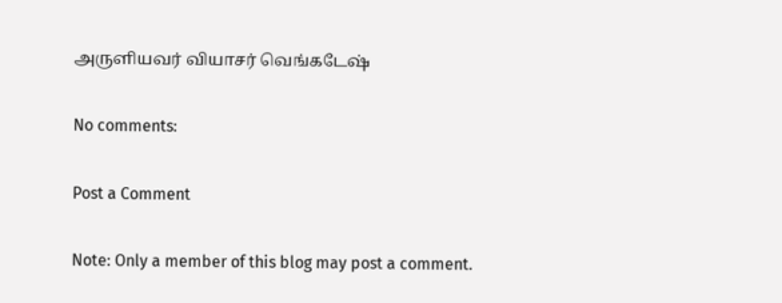அருளியவர் வியாசர் வெங்கடேஷ்

No comments:

Post a Comment

Note: Only a member of this blog may post a comment.